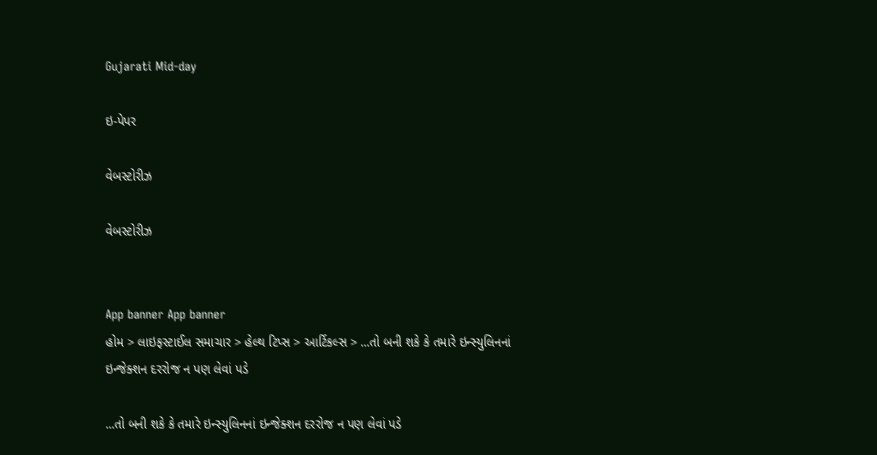Gujarati Mid-day

ઇ-પેપર

વેબસ્ટોરીઝ

વેબસ્ટોરીઝ


App banner App banner
હોમ > લાઇફસ્ટાઈલ સમાચાર > હેલ્થ ટિપ્સ > આર્ટિકલ્સ > ...તો બની શકે કે તમારે ઇન્સ્યુલિનનાં ઇન્જેક્શન દરરોજ ન પણ લેવાં પડે

...તો બની શકે કે તમારે ઇન્સ્યુલિનનાં ઇન્જેક્શન દરરોજ ન પણ લેવાં પડે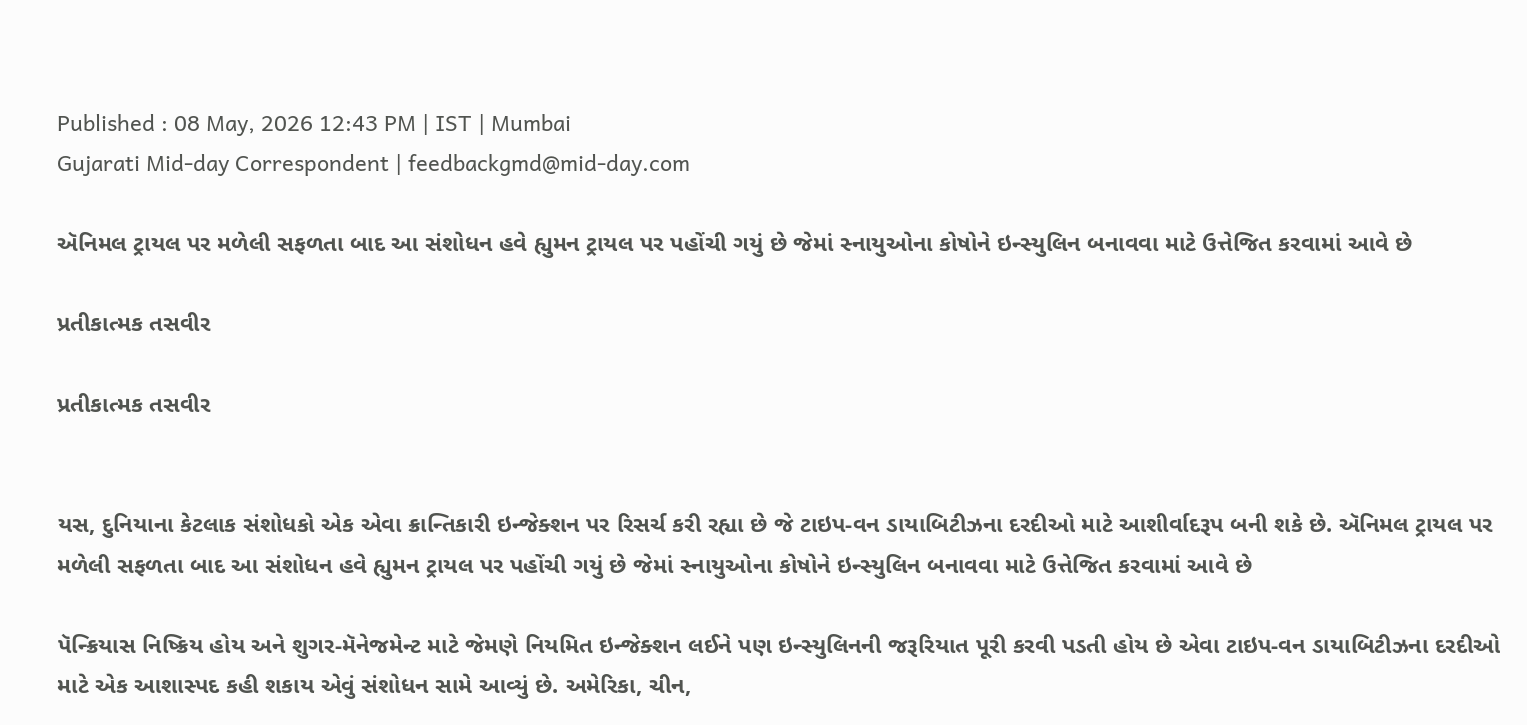Published : 08 May, 2026 12:43 PM | IST | Mumbai
Gujarati Mid-day Correspondent | feedbackgmd@mid-day.com

ઍનિમલ ટ્રાયલ પર મળેલી સફળતા બાદ આ સંશોધન હવે હ્યુમન ટ્રાયલ પર પહોંચી ગયું છે જેમાં સ્નાયુઓના કોષોને ઇન્સ્યુલિન બનાવવા માટે ઉત્તેજિત કરવામાં આવે છે

પ્રતીકાત્મક તસવીર

પ્રતીકાત્મક તસવીર


યસ, દુનિયાના કેટલાક સંશોધકો એક એવા ક્રાન્તિકારી ઇન્જેક્શન પર રિસર્ચ કરી રહ્યા છે જે ટાઇપ-વન ડાયાબિટીઝના દરદીઓ માટે આશીર્વાદરૂપ બની શકે છે. ઍનિમલ ટ્રાયલ પર મળેલી સફળતા બાદ આ સંશોધન હવે હ્યુમન ટ્રાયલ પર પહોંચી ગયું છે જેમાં સ્નાયુઓના કોષોને ઇન્સ્યુલિન બનાવવા માટે ઉત્તેજિત કરવામાં આવે છે

પૅન્ક્રિયાસ નિષ્ક્રિય હોય અને શુગર-મૅનેજમેન્ટ માટે જેમણે નિયમિત ઇન્જેક્શન લઈને પણ ઇન્સ્યુલિનની જરૂરિયાત પૂરી કરવી પડતી હોય છે એવા ટાઇપ-વન ડાયાબિટીઝના દરદીઓ માટે એક આશાસ્પદ કહી શકાય એવું સંશોધન સામે આવ્યું છે. અમેરિકા, ચીન,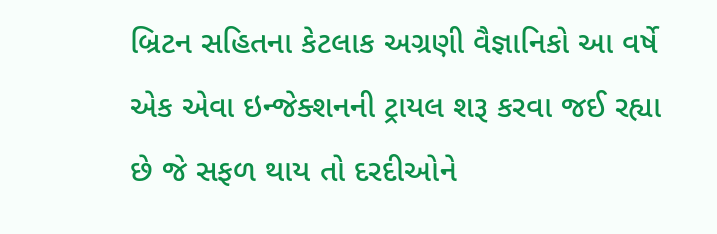બ્રિટન સહિતના કેટલાક અગ્રણી વૈજ્ઞાનિકો આ વર્ષે એક એવા ઇન્જેક્શનની ટ્રાયલ શરૂ કરવા જઈ રહ્યા છે જે સફળ થાય તો દરદીઓને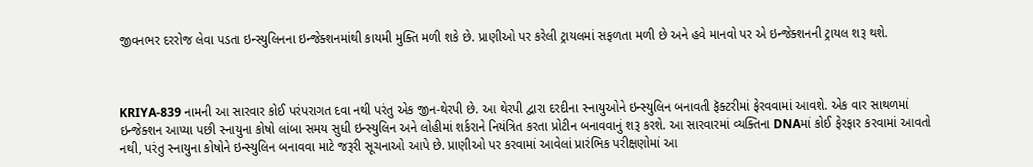જીવનભર દરરોજ લેવા પડતા ઇન્સ્યુલિનના ઇન્જેક્શનમાંથી કાયમી મુક્તિ મળી શકે છે. પ્રાણીઓ પર કરેલી ટ્રાયલમાં સફળતા મળી છે અને હવે માનવો પર એ ઇન્જેક્શનની ટ્રાયલ શરૂ થશે.



KRIYA-839 નામની આ સારવાર કોઈ પરંપરાગત દવા નથી પરંતુ એક જીન-થેરપી છે. આ થેરપી દ્વારા દરદીના સ્નાયુઓને ઇન્સ્યુલિન બનાવતી ફૅક્ટરીમાં ફેરવવામાં આવશે. એક વાર સાથળમાં ઇન્જેક્શન આપ્યા પછી સ્નાયુના કોષો લાંબા સમય સુધી ઇન્સ્યુલિન અને લોહીમાં શર્કરાને નિયંત્રિત કરતા પ્રોટીન બનાવવાનું શરૂ કરશે. આ સારવારમાં વ્યક્તિના DNAમાં કોઈ ફેરફાર કરવામાં આવતો નથી, પરંતુ સ્નાયુના કોષોને ઇન્સ્યુલિન બનાવવા માટે જરૂરી સૂચનાઓ આપે છે. પ્રાણીઓ પર કરવામાં આવેલાં પ્રારંભિક પરીક્ષણોમાં આ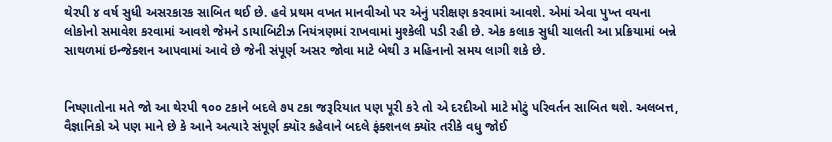થેરપી ૪ વર્ષ સુધી અસરકારક સાબિત થઈ છે. હવે પ્રથમ વખત માનવીઓ પર એનું પરીક્ષણ કરવામાં આવશે. એમાં એવા પુખ્ત વયના લોકોનો સમાવેશ કરવામાં આવશે જેમને ડાયાબિટીઝ નિયંત્રણમાં રાખવામાં મુશ્કેલી પડી રહી છે. એક કલાક સુધી ચાલતી આ પ્રક્રિયામાં બન્ને સાથળમાં ઇન્જેક્શન આપવામાં આવે છે જેની સંપૂર્ણ અસર જોવા માટે બેથી ૩ મહિનાનો સમય લાગી શકે છે.


નિષ્ણાતોના મતે જો આ થેરપી ૧૦૦ ટકાને બદલે ૭૫ ટકા જરૂરિયાત પણ પૂરી કરે તો એ દરદીઓ માટે મોટું પરિવર્તન સાબિત થશે. અલબત્ત, વૈજ્ઞાનિકો એ પણ માને છે કે આને અત્યારે સંપૂર્ણ ક્યૉર કહેવાને બદલે ફંક્શનલ ક્યૉર તરીકે વધુ જોઈ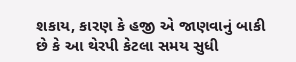શકાય, કારણ કે હજી એ જાણવાનું બાકી છે કે આ થેરપી કેટલા સમય સુધી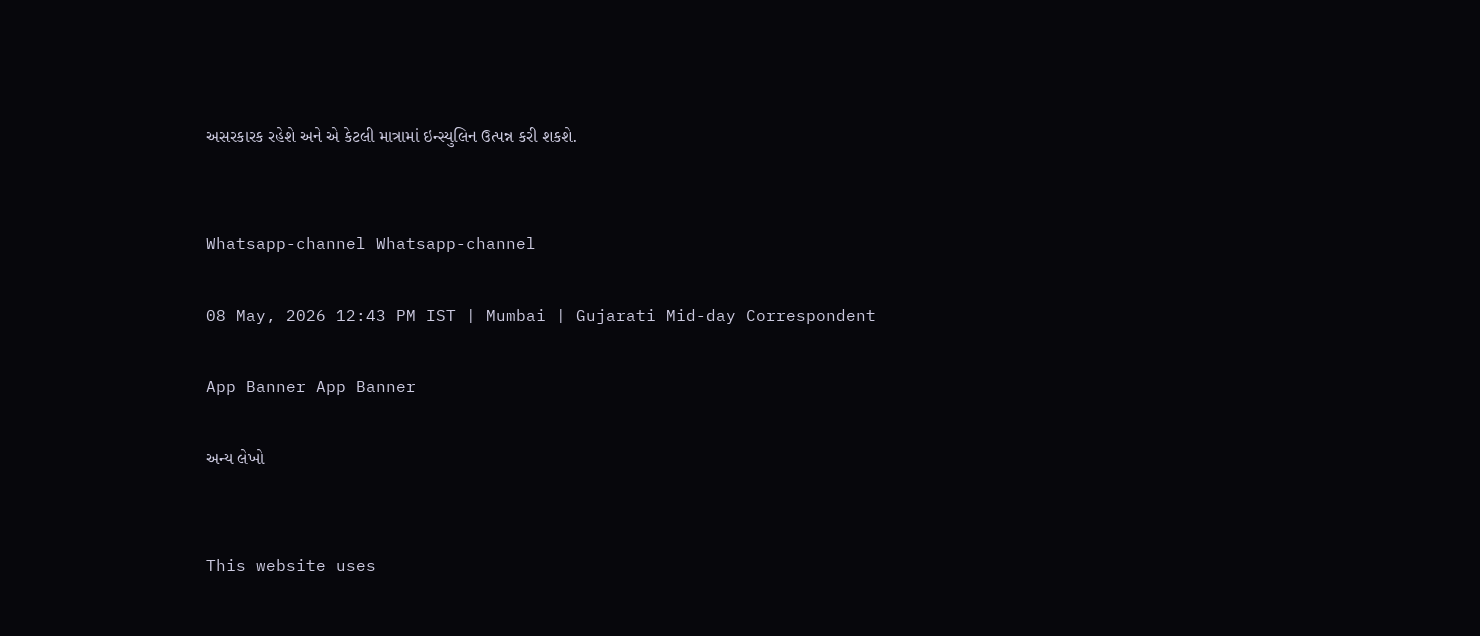અસરકારક રહેશે અને એ કેટલી માત્રામાં ઇન્સ્યુલિન ઉત્પન્ન કરી શકશે.


Whatsapp-channel Whatsapp-channel

08 May, 2026 12:43 PM IST | Mumbai | Gujarati Mid-day Correspondent

App Banner App Banner

અન્ય લેખો


This website uses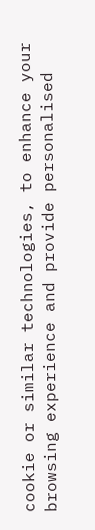cookie or similar technologies, to enhance your browsing experience and provide personalised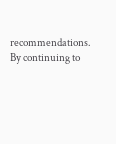recommendations. By continuing to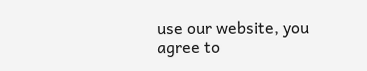use our website, you agree to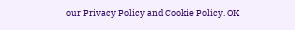our Privacy Policy and Cookie Policy. OK